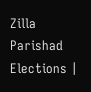Zilla Parishad Elections |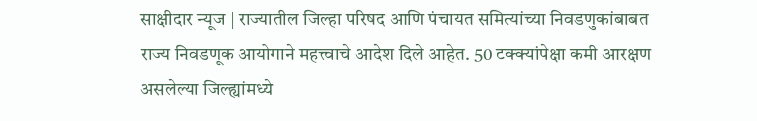साक्षीदार न्यूज | राज्यातील जिल्हा परिषद आणि पंचायत समित्यांच्या निवडणुकांबाबत राज्य निवडणूक आयोगाने महत्त्वाचे आदेश दिले आहेत. 50 टक्क्यांपेक्षा कमी आरक्षण असलेल्या जिल्ह्यांमध्ये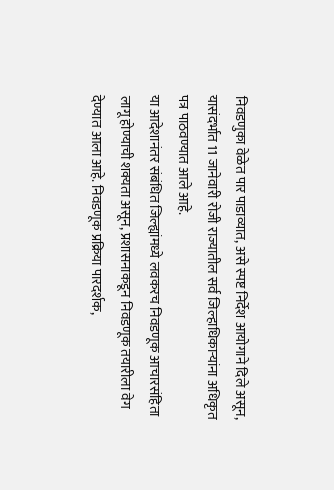निवडणुका वेळेत पार पाडाव्यात, असे स्पष्ट निर्देश आयोगाने दिले असून, यासंदर्भात 11 जानेवारी रोजी राज्यातील सर्व जिल्हाधिकाऱ्यांना अधिकृत पत्र पाठवण्यात आले आहे.
या आदेशानंतर संबंधित जिल्ह्यांमध्ये लवकरच निवडणूक आचारसंहिता लागू होण्याची शक्यता असून, प्रशासनाकडून निवडणूक तयारीला वेग देण्यात आला आहे. निवडणूक प्रक्रिया पारदर्शक,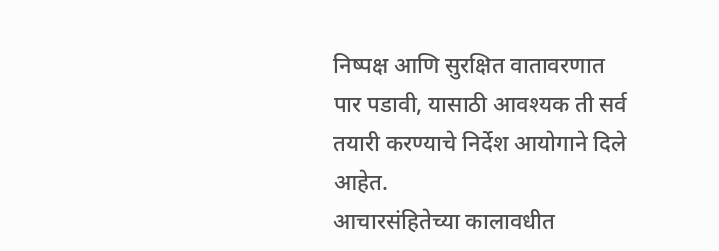निष्पक्ष आणि सुरक्षित वातावरणात पार पडावी, यासाठी आवश्यक ती सर्व तयारी करण्याचे निर्देश आयोगाने दिले आहेत.
आचारसंहितेच्या कालावधीत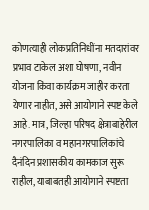कोणत्याही लोकप्रतिनिधींना मतदारांवर प्रभाव टाकेल अशा घोषणा, नवीन योजना किंवा कार्यक्रम जाहीर करता येणार नाहीत, असे आयोगाने स्पष्ट केले आहे. मात्र, जिल्हा परिषद क्षेत्राबाहेरील नगरपालिका व महानगरपालिकांचे दैनंदिन प्रशासकीय कामकाज सुरू राहील, याबाबतही आयोगाने स्पष्टता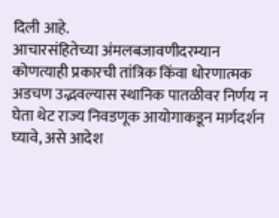दिली आहे.
आचारसंहितेच्या अंमलबजावणीदरम्यान कोणत्याही प्रकारची तांत्रिक किंवा धोरणात्मक अडचण उद्भवल्यास स्थानिक पातळीवर निर्णय न घेता थेट राज्य निवडणूक आयोगाकडून मार्गदर्शन घ्यावे, असे आदेश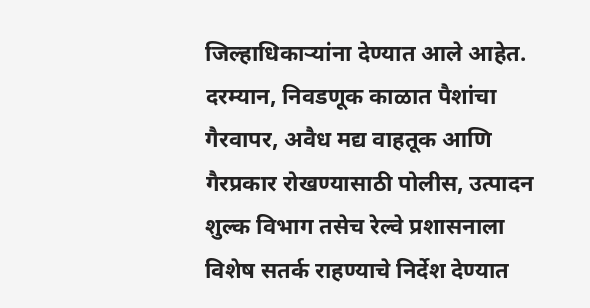जिल्हाधिकाऱ्यांना देण्यात आले आहेत.
दरम्यान, निवडणूक काळात पैशांचा गैरवापर, अवैध मद्य वाहतूक आणि गैरप्रकार रोखण्यासाठी पोलीस, उत्पादन शुल्क विभाग तसेच रेल्वे प्रशासनाला विशेष सतर्क राहण्याचे निर्देश देण्यात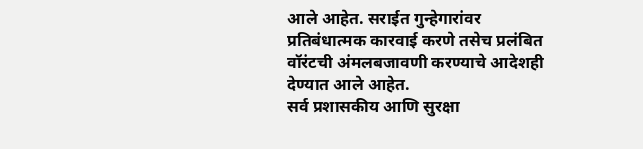आले आहेत. सराईत गुन्हेगारांवर प्रतिबंधात्मक कारवाई करणे तसेच प्रलंबित वॉरंटची अंमलबजावणी करण्याचे आदेशही देण्यात आले आहेत.
सर्व प्रशासकीय आणि सुरक्षा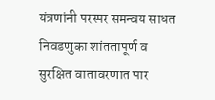यंत्रणांनी परस्पर समन्वय साधत निवडणुका शांततापूर्ण व सुरक्षित वातावरणात पार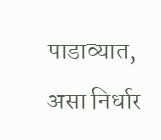पाडाव्यात, असा निर्धार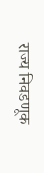राज्य निवडणूक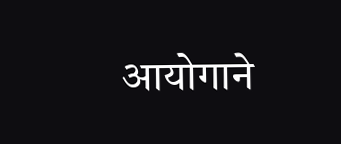आयोगाने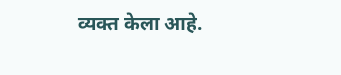व्यक्त केला आहे.